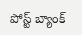పోస్ట్ బ్యాంక్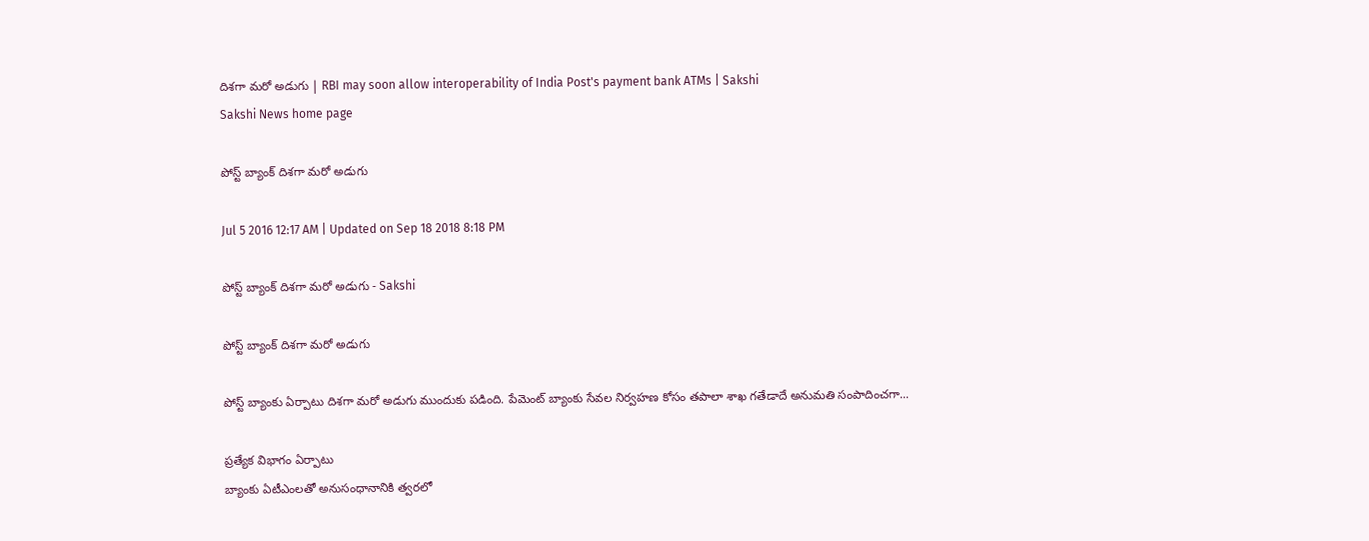దిశగా మరో అడుగు | RBI may soon allow interoperability of India Post's payment bank ATMs | Sakshi
Sakshi News home page

పోస్ట్ బ్యాంక్ దిశగా మరో అడుగు

Jul 5 2016 12:17 AM | Updated on Sep 18 2018 8:18 PM

పోస్ట్ బ్యాంక్ దిశగా మరో అడుగు - Sakshi

పోస్ట్ బ్యాంక్ దిశగా మరో అడుగు

పోస్ట్ బ్యాంకు ఏర్పాటు దిశగా మరో అడుగు ముందుకు పడింది. పేమెంట్ బ్యాంకు సేవల నిర్వహణ కోసం తపాలా శాఖ గతేడాదే అనుమతి సంపాదించగా...

ప్రత్యేక విభాగం ఏర్పాటు
బ్యాంకు ఏటీఎంలతో అనుసంధానానికి త్వరలో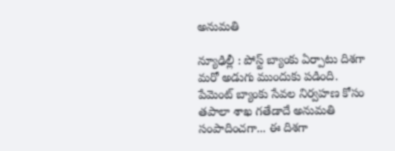అనుమతి

న్యూఢిల్లీ : పోస్ట్ బ్యాంకు ఏర్పాటు దిశగా మరో అడుగు ముందుకు పడింది. పేమెంట్ బ్యాంకు సేవల నిర్వహణ కోసం తపాలా శాఖ గతేడాదే అనుమతి సంపాదించగా... ఈ దిశగా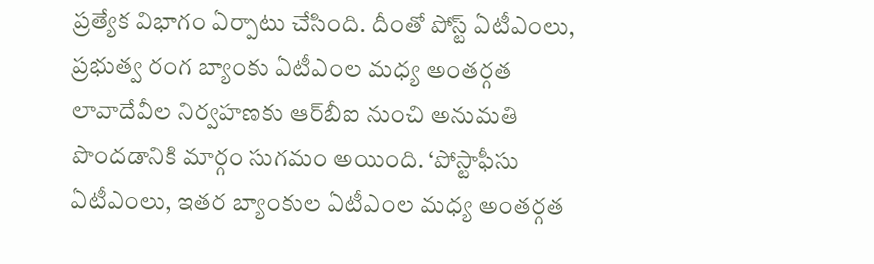ప్రత్యేక విభాగం ఏర్పాటు చేసింది. దీంతో పోస్ట్ ఏటీఎంలు, ప్రభుత్వ రంగ బ్యాంకు ఏటీఎంల మధ్య అంతర్గత లావాదేవీల నిర్వహణకు ఆర్‌బీఐ నుంచి అనుమతి పొందడానికి మార్గం సుగమం అయింది. ‘పోస్టాఫీసు ఏటీఎంలు, ఇతర బ్యాంకుల ఏటీఎంల మధ్య అంతర్గత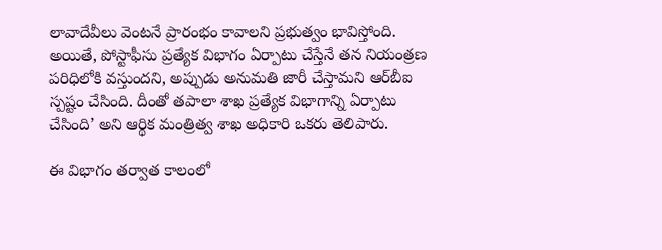లావాదేవీలు వెంటనే ప్రారంభం కావాలని ప్రభుత్వం భావిస్తోంది. అయితే, పోస్టాఫీసు ప్రత్యేక విభాగం ఏర్పాటు చేస్తేనే తన నియంత్రణ పరిధిలోకి వస్తుందని, అప్పుడు అనుమతి జారీ చేస్తామని ఆర్‌బీఐ స్పష్టం చేసింది. దీంతో తపాలా శాఖ ప్రత్యేక విభాగాన్ని ఏర్పాటు చేసింది’ అని ఆర్థిక మంత్రిత్వ శాఖ అధికారి ఒకరు తెలిపారు.

ఈ విభాగం తర్వాత కాలంలో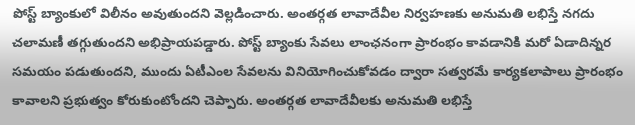పోస్ట్ బ్యాంకులో విలీనం అవుతుందని వెల్లడించారు. అంతర్గత లావాదేవీల నిర్వహణకు అనుమతి లభిస్తే నగదు చలామణీ తగ్గుతుందని అభిప్రాయపడ్డారు. పోస్ట్ బ్యాంకు సేవలు లాంఛనంగా ప్రారంభం కావడానికి మరో ఏడాదిన్నర సమయం పడుతుందని, ముందు ఏటీఎంల సేవలను వినియోగించుకోవడం ద్వారా సత్వరమే కార్యకలాపాలు ప్రారంభం కావాలని ప్రభుత్వం కోరుకుంటోందని చెప్పారు. అంతర్గత లావాదేవీలకు అనుమతి లభిస్తే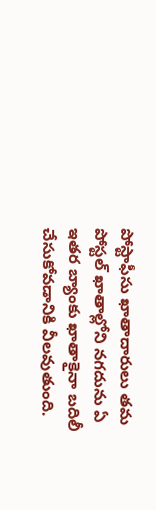పోస్టాఫీసు ఖాతాదారులు తమ పోస్టల్ ఖాతాల్లోని నగదును ఏ ఇతర బ్యాంకు ఖాతాకైనా బదిలీ చేసుకోవడానికి వీలవుతుంది.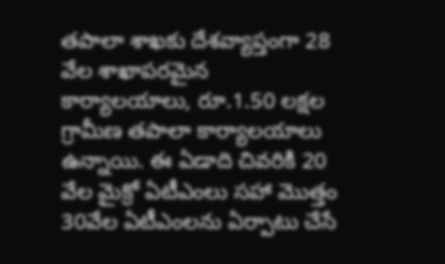తపాలా శాఖకు దేశవ్యాప్తంగా 28 వేల శాఖాపరమైన కార్యాలయాలు, రూ.1.50 లక్షల గ్రామీణ తపాలా కార్యాలయాలు ఉన్నాయి. ఈ ఏడాది చివరికి 20 వేల మైక్రో ఏటీఎంలు సహా మొత్తం 30వేల ఏటీఎంలను ఏర్పాటు చేసే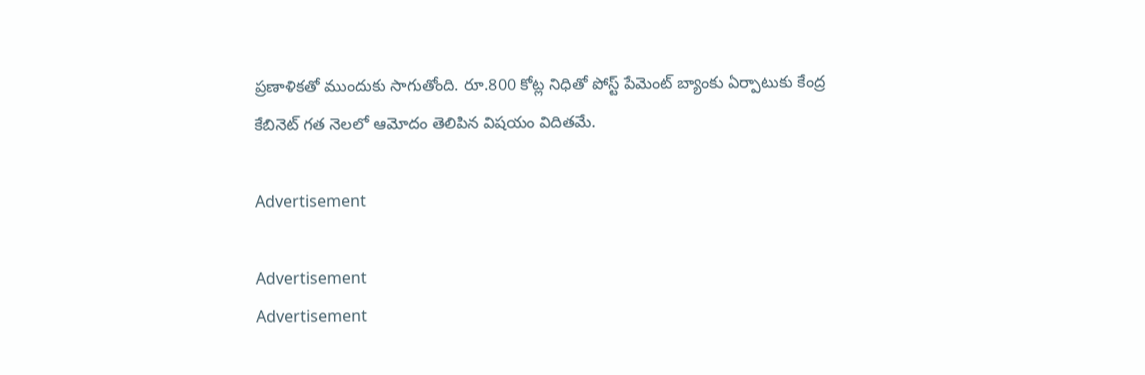ప్రణాళికతో ముందుకు సాగుతోంది. రూ.800 కోట్ల నిధితో పోస్ట్ పేమెంట్ బ్యాంకు ఏర్పాటుకు కేంద్ర కేబినెట్ గత నెలలో ఆమోదం తెలిపిన విషయం విదితమే.

Advertisement

Advertisement
Advertisement